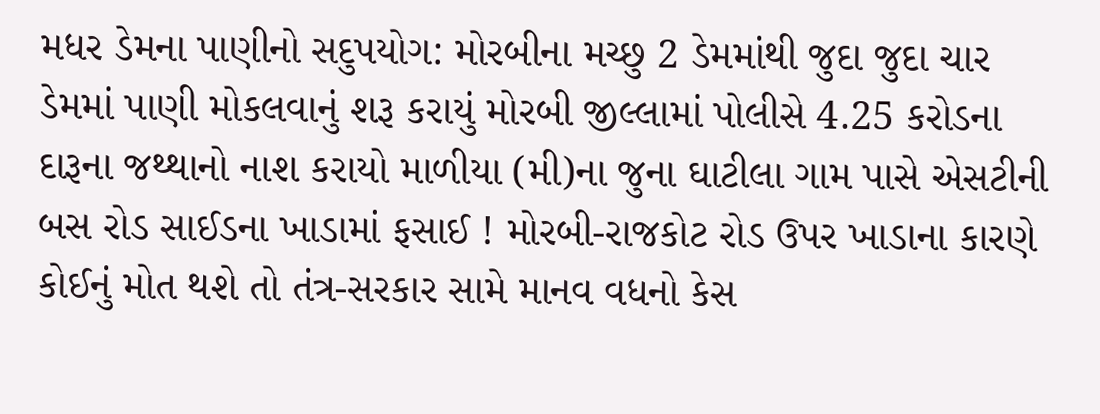મધર ડેમના પાણીનો સદુપયોગ: મોરબીના મચ્છુ 2 ડેમમાંથી જુદા જુદા ચાર ડેમમાં પાણી મોકલવાનું શરૂ કરાયું મોરબી જીલ્લામાં પોલીસે 4.25 કરોડના દારૂના જથ્થાનો નાશ કરાયો માળીયા (મી)ના જુના ઘાટીલા ગામ પાસે એસટીની બસ રોડ સાઈડના ખાડામાં ફસાઈ ! મોરબી-રાજકોટ રોડ ઉપર ખાડાના કારણે કોઈનું મોત થશે તો તંત્ર-સરકાર સામે માનવ વધનો કેસ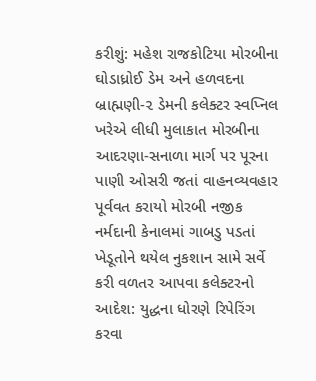કરીશું: મહેશ રાજકોટિયા મોરબીના ઘોડાધ્રોઈ ડેમ અને હળવદના બ્રાહ્મણી-૨ ડેમની કલેક્ટર સ્વપ્નિલ ખરેએ લીધી મુલાકાત મોરબીના આદરણા-સનાળા માર્ગ પર પૂરના પાણી ઓસરી જતાં વાહનવ્યવહાર પૂર્વવત કરાયો મોરબી નજીક નર્મદાની કેનાલમાં ગાબડુ પડતાં ખેડૂતોને થયેલ નુકશાન સામે સર્વે કરી વળતર આપવા કલેક્ટરનો આદેશ: યુદ્ધના ધોરણે રિપેરિંગ કરવા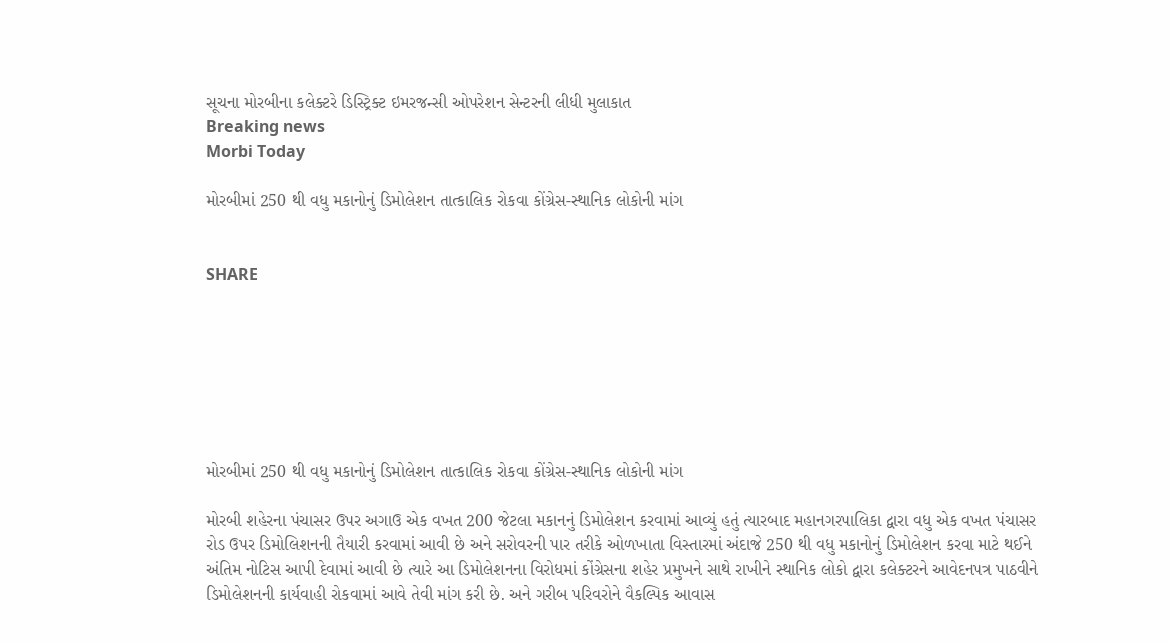સૂચના મોરબીના કલેક્ટરે ડિસ્ટ્રિક્ટ ઇમરજન્સી ઓપરેશન સેન્ટરની લીધી મુલાકાત
Breaking news
Morbi Today

મોરબીમાં 250 થી વધુ મકાનોનું ડિમોલેશન તાત્કાલિક રોકવા કોંગ્રેસ-સ્થાનિક લોકોની માંગ


SHARE







મોરબીમાં 250 થી વધુ મકાનોનું ડિમોલેશન તાત્કાલિક રોકવા કોંગ્રેસ-સ્થાનિક લોકોની માંગ

મોરબી શહેરના પંચાસર ઉપર અગાઉ એક વખત 200 જેટલા મકાનનું ડિમોલેશન કરવામાં આવ્યું હતું ત્યારબાદ મહાનગરપાલિકા દ્વારા વધુ એક વખત પંચાસર રોડ ઉપર ડિમોલિશનની તૈયારી કરવામાં આવી છે અને સરોવરની પાર તરીકે ઓળખાતા વિસ્તારમાં અંદાજે 250 થી વધુ મકાનોનું ડિમોલેશન કરવા માટે થઈને અંતિમ નોટિસ આપી દેવામાં આવી છે ત્યારે આ ડિમોલેશનના વિરોધમાં કોંગ્રેસના શહેર પ્રમુખને સાથે રાખીને સ્થાનિક લોકો દ્વારા કલેક્ટરને આવેદનપત્ર પાઠવીને ડિમોલેશનની કાર્યવાહી રોકવામાં આવે તેવી માંગ કરી છે. અને ગરીબ પરિવરોને વૈકલ્પિક આવાસ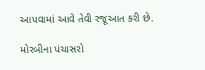આપવામાં આવે તેવી રજૂઆત કરી છે.

મોરબીના પંચાસરો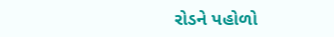રોડને પહોળો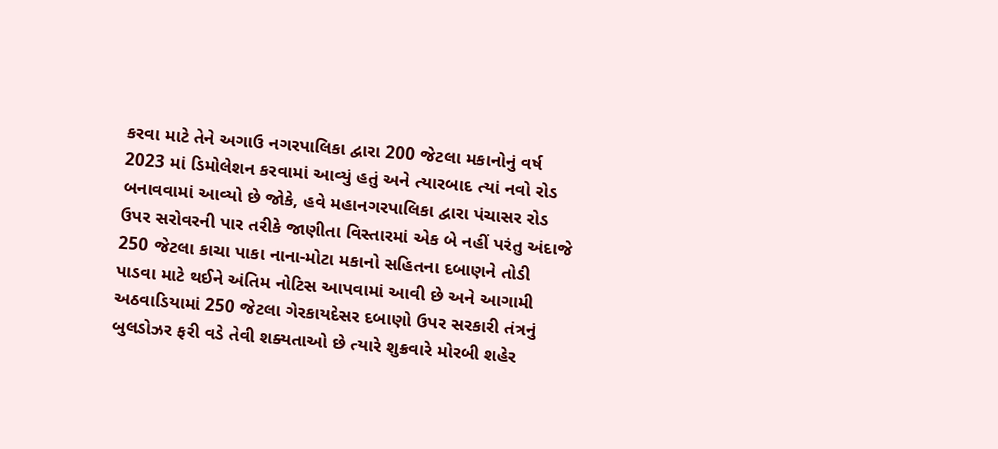કરવા માટે તેને અગાઉ નગરપાલિકા દ્વારા 200 જેટલા મકાનોનું વર્ષ 2023 માં ડિમોલેશન કરવામાં આવ્યું હતું અને ત્યારબાદ ત્યાં નવો રોડ બનાવવામાં આવ્યો છે જોકે, હવે મહાનગરપાલિકા દ્વારા પંચાસર રોડ ઉપર સરોવરની પાર તરીકે જાણીતા વિસ્તારમાં એક બે નહીં પરંતુ અંદાજે 250 જેટલા કાચા પાકા નાના-મોટા મકાનો સહિતના દબાણને તોડી પાડવા માટે થઈને અંતિમ નોટિસ આપવામાં આવી છે અને આગામી અઠવાડિયામાં 250 જેટલા ગેરકાયદેસર દબાણો ઉપર સરકારી તંત્રનું બુલડોઝર ફરી વડે તેવી શક્યતાઓ છે ત્યારે શુક્રવારે મોરબી શહેર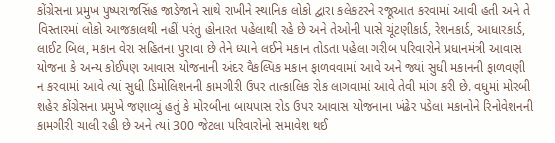કોંગ્રેસના પ્રમુખ પુષ્પરાજસિંહ જાડેજાને સાથે રાખીને સ્થાનિક લોકો દ્વારા કલેકટરને રજૂઆત કરવામાં આવી હતી અને તે વિસ્તારમાં લોકો આજકાલથી નહીં પરંતુ હોનારત પહેલાથી રહે છે અને તેઓની પાસે ચૂંટણીકાર્ડ, રેશનકાર્ડ, આધારકાર્ડ, લાઈટ બિલ, મકાન વેરા સહિતના પુરાવા છે તેને ધ્યાને લઈને મકાન તોડતા પહેલા ગરીબ પરિવારોને પ્રધાનમંત્રી આવાસ યોજના કે અન્ય કોઈપણ આવાસ યોજનાની અંદર વૈકલ્પિક મકાન ફાળવવામાં આવે અને જ્યાં સુધી મકાનની ફાળવણી ન કરવામાં આવે ત્યાં સુધી ડિમોલિશનની કામગીરી ઉપર તાત્કાલિક રોક લાગવામાં આવે તેવી માંગ કરી છે. વધુમાં મોરબી શહેર કોંગ્રેસના પ્રમુખે જણાવ્યું હતું કે મોરબીના બાયપાસ રોડ ઉપર આવાસ યોજનાના ખંઢેર પડેલા મકાનોને રિનોવેશનની કામગીરી ચાલી રહી છે અને ત્યાં 300 જેટલા પરિવારોનો સમાવેશ થઈ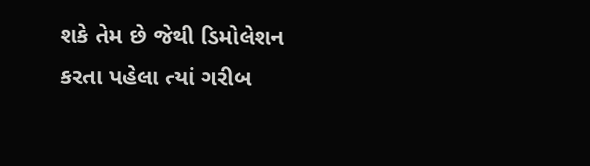શકે તેમ છે જેથી ડિમોલેશન કરતા પહેલા ત્યાં ગરીબ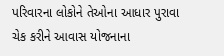પરિવારના લોકોને તેઓના આધાર પુરાવા ચેક કરીને આવાસ યોજનાના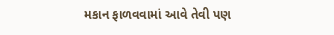મકાન ફાળવવામાં આવે તેવી પણ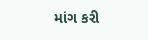માંગ કરી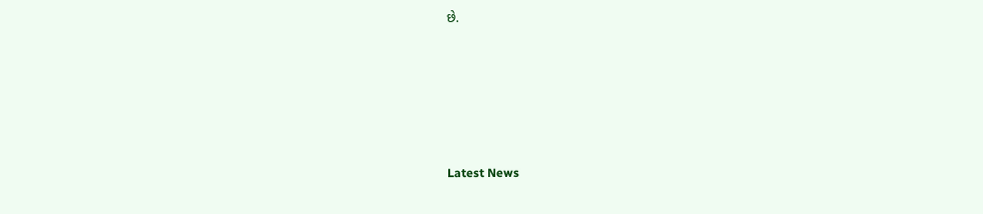છે.






Latest News